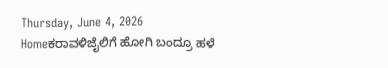Thursday, June 4, 2026
Homeಕರಾವಳಿಜೈಲಿಗೆ ಹೋಗಿ ಬಂದ್ರೂ ಹಳೆ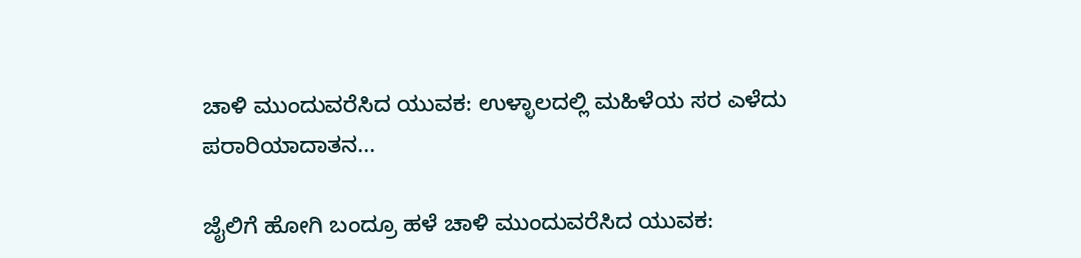ಚಾಳಿ ಮುಂದುವರೆಸಿದ ಯುವಕ: ಉಳ್ಳಾಲದಲ್ಲಿ ಮಹಿಳೆಯ ಸರ ಎಳೆದು ಪರಾರಿಯಾದಾತನ...

ಜೈಲಿಗೆ ಹೋಗಿ ಬಂದ್ರೂ ಹಳೆ ಚಾಳಿ ಮುಂದುವರೆಸಿದ ಯುವಕ: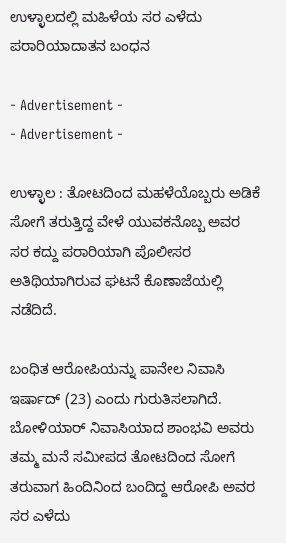ಉಳ್ಳಾಲದಲ್ಲಿ ಮಹಿಳೆಯ ಸರ ಎಳೆದು ಪರಾರಿಯಾದಾತನ ಬಂಧನ

- Advertisement -
- Advertisement -

ಉಳ್ಳಾಲ : ತೋಟದಿಂದ ಮಹಳೆಯೊಬ್ಬರು ಅಡಿಕೆ ಸೋಗೆ ತರುತ್ತಿದ್ದ ವೇಳೆ ಯುವಕನೊಬ್ಬ ಅವರ ಸರ ಕದ್ದು ಪರಾರಿಯಾಗಿ ಪೊಲೀಸರ ಅತಿಥಿಯಾಗಿರುವ ಘಟನೆ ಕೊಣಾಜೆಯಲ್ಲಿ ನಡೆದಿದೆ.

ಬಂಧಿತ ಆರೋಪಿಯನ್ನು ಪಾನೇಲ ನಿವಾಸಿ ಇರ್ಷಾದ್ (23) ಎಂದು ಗುರುತಿಸಲಾಗಿದೆ. ಬೋಳಿಯಾರ್ ನಿವಾಸಿಯಾದ ಶಾಂಭವಿ ಅವರು ತಮ್ಮ‌ ಮನೆ ಸಮೀಪದ ತೋಟದಿಂದ ಸೋಗೆ ತರುವಾಗ ಹಿಂದಿನಿಂದ ಬಂದಿದ್ದ ಆರೋಪಿ ಅವರ ಸರ ಎಳೆದು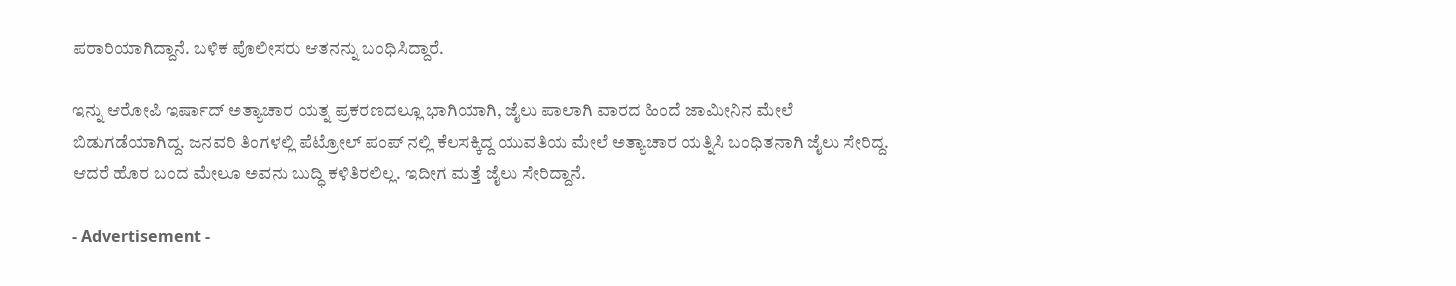ಪರಾರಿಯಾಗಿದ್ದಾನೆ. ಬಳಿಕ ಪೊಲೀಸರು ಆತನನ್ನು ಬಂಧಿಸಿದ್ದಾರೆ.

ಇನ್ನು ಆರೋಪಿ ಇರ್ಷಾದ್ ಅತ್ಯಾಚಾರ ಯತ್ನ ಪ್ರಕರಣದಲ್ಲೂ ಭಾಗಿಯಾಗಿ, ಜೈಲು ಪಾಲಾಗಿ ವಾರದ ಹಿಂದೆ ಜಾಮೀನಿನ ಮೇಲೆ ಬಿಡುಗಡೆಯಾಗಿದ್ದ. ಜನವರಿ ತಿಂಗಳಲ್ಲಿ ಪೆಟ್ರೋಲ್ ಪಂಪ್ ನಲ್ಲಿ ಕೆಲಸಕ್ಕಿದ್ದ ಯುವತಿಯ ಮೇಲೆ ಅತ್ಯಾಚಾರ ಯತ್ನಿಸಿ ಬಂಧಿತನಾಗಿ ಜೈಲು ಸೇರಿದ್ದ. ಆದರೆ ಹೊರ ಬಂದ ಮೇಲೂ ಅವನು ಬುದ್ಧಿ ಕಳಿತಿರಲಿಲ್ಲ. ಇದೀಗ ಮತ್ತೆ ಜೈಲು ಸೇರಿದ್ದಾನೆ.

- Advertisement -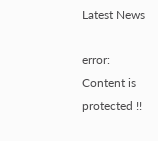Latest News

error: Content is protected !!